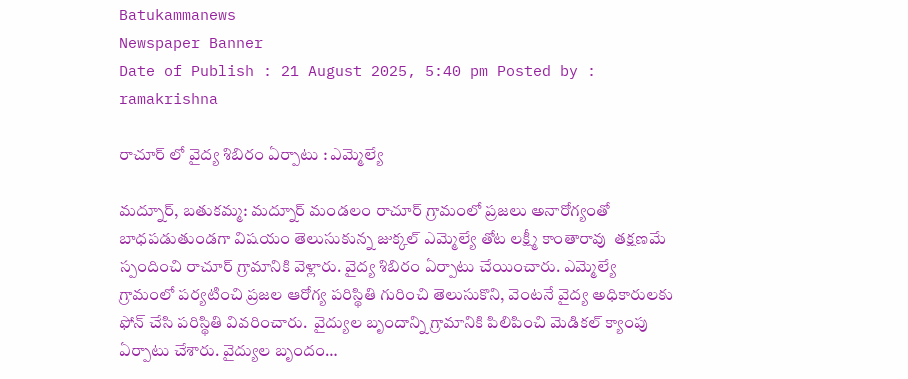Batukammanews
Newspaper Banner
Date of Publish : 21 August 2025, 5:40 pm Posted by : ramakrishna

రాచూర్ లో వైద్య శిబిరం ఏర్పాటు : ఎమ్మెల్యే

మద్నూర్, బతుకమ్మ: మద్నూర్ మండలం రాచూర్ గ్రామంలో ప్రజలు అనారోగ్యంతో బాధపడుతుండగా విషయం తెలుసుకున్న జుక్కల్ ఎమ్మెల్యే తోట లక్ష్మీ కాంతారావు  తక్షణమే స్పందించి రాచూర్ గ్రామానికి వెళ్లారు. వైద్య శిబిరం ఏర్పాటు చేయించారు. ఎమ్మెల్యే  గ్రామంలో పర్యటించి ప్రజల ఆరోగ్య పరిస్థితి గురించి తెలుసుకొని, వెంటనే వైద్య అధికారులకు ఫోన్ చేసి పరిస్థితి వివరించారు.  వైద్యుల బృందాన్ని గ్రామానికి పిలిపించి మెడికల్ క్యాంపు ఏర్పాటు చేశారు. వైద్యుల బృందం…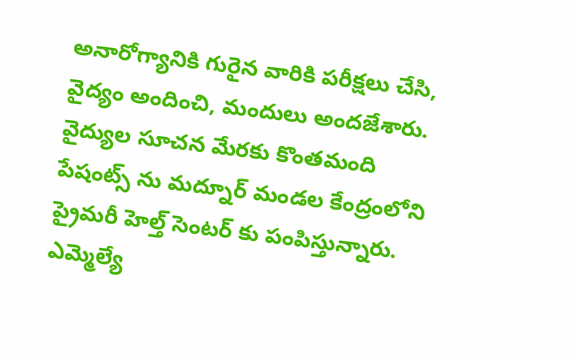అనారోగ్యానికి గురైన వారికి పరీక్షలు చేసి, వైద్యం అందించి, మందులు అందజేశారు. వైద్యుల సూచన మేరకు కొంతమంది పేషంట్స్ ను మద్నూర్ మండల కేంద్రంలోని ప్రైమరీ హెల్త్ సెంటర్ కు పంపిస్తున్నారు. ఎమ్మెల్యే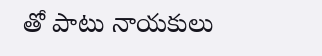తో పాటు నాయకులు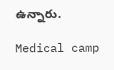ఉన్నారు.

Medical camp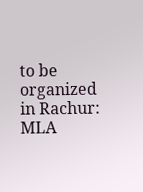to be organized in Rachur: MLA